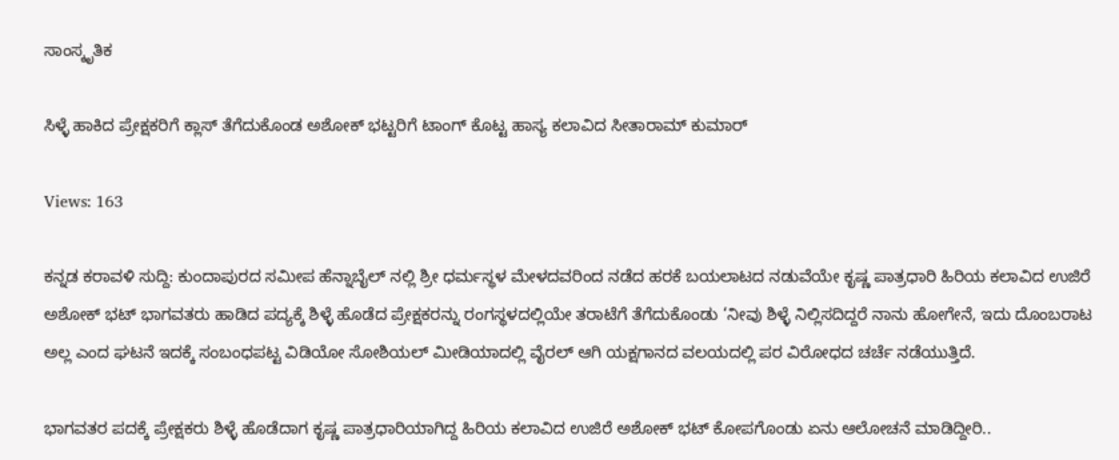ಸಾಂಸ್ಕೃತಿಕ

ಸಿಳ್ಳೆ ಹಾಕಿದ ಪ್ರೇಕ್ಷಕರಿಗೆ ಕ್ಲಾಸ್ ತೆಗೆದುಕೊಂಡ ಅಶೋಕ್ ಭಟ್ಟರಿಗೆ ಟಾಂಗ್ ಕೊಟ್ಟ ಹಾಸ್ಯ ಕಲಾವಿದ ಸೀತಾರಾಮ್ ಕುಮಾರ್

Views: 163

ಕನ್ನಡ ಕರಾವಳಿ ಸುದ್ದಿ: ಕುಂದಾಪುರದ ಸಮೀಪ ಹೆನ್ನಾಬೈಲ್ ನಲ್ಲಿ ಶ್ರೀ ಧರ್ಮಸ್ಥಳ ಮೇಳದವರಿಂದ ನಡೆದ ಹರಕೆ ಬಯಲಾಟದ ನಡುವೆಯೇ ಕೃಷ್ಣ ಪಾತ್ರಧಾರಿ ಹಿರಿಯ ಕಲಾವಿದ ಉಜಿರೆ ಅಶೋಕ್ ಭಟ್ ಭಾಗವತರು ಹಾಡಿದ ಪದ್ಯಕ್ಕೆ ಶಿಳ್ಳೆ ಹೊಡೆದ ಪ್ರೇಕ್ಷಕರನ್ನು ರಂಗಸ್ಥಳದಲ್ಲಿಯೇ ತರಾಟೆಗೆ ತೆಗೆದುಕೊಂಡು ‘ನೀವು ಶಿಳ್ಳೆ ನಿಲ್ಲಿಸದಿದ್ದರೆ ನಾನು ಹೋಗೇನೆ, ಇದು ದೊಂಬರಾಟ ಅಲ್ಲ ಎಂದ ಘಟನೆ ಇದಕ್ಕೆ ಸಂಬಂಧಪಟ್ಟ ವಿಡಿಯೋ ಸೋಶಿಯಲ್ ಮೀಡಿಯಾದಲ್ಲಿ ವೈರಲ್ ಆಗಿ ಯಕ್ಷಗಾನದ ವಲಯದಲ್ಲಿ ಪರ ವಿರೋಧದ ಚರ್ಚೆ ನಡೆಯುತ್ತಿದೆ.

ಭಾಗವತರ ಪದಕ್ಕೆ ಪ್ರೇಕ್ಷಕರು ಶಿಳ್ಳೆ ಹೊಡೆದಾಗ ಕೃಷ್ಣ ಪಾತ್ರಧಾರಿಯಾಗಿದ್ದ ಹಿರಿಯ ಕಲಾವಿದ ಉಜಿರೆ ಅಶೋಕ್ ಭಟ್ ಕೋಪಗೊಂಡು ಏನು ಆಲೋಚನೆ ಮಾಡಿದ್ದೀರಿ..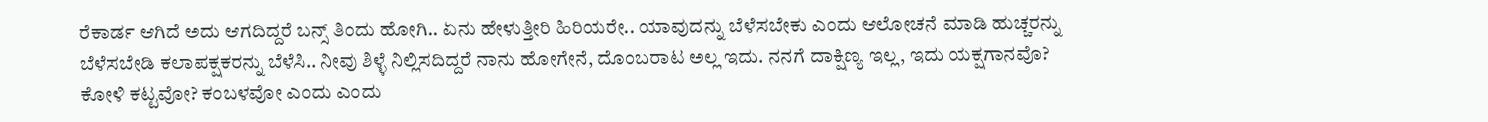ರೆಕಾರ್ಡ ಆಗಿದೆ ಅದು ಆಗದಿದ್ದರೆ ಬನ್ಸ್ ತಿಂದು ಹೋಗಿ.. ಏನು ಹೇಳುತ್ತೀರಿ ಹಿರಿಯರೇ.. ಯಾವುದನ್ನು ಬೆಳೆಸಬೇಕು ಎಂದು ಆಲೋಚನೆ ಮಾಡಿ ಹುಚ್ಚರನ್ನು ಬೆಳೆಸಬೇಡಿ ಕಲಾಪಕ್ಷಕರನ್ನು ಬೆಳೆಸಿ.. ನೀವು ಶಿಳ್ಳೆ ನಿಲ್ಲಿಸದಿದ್ದರೆ ನಾನು ಹೋಗೇನೆ, ದೊಂಬರಾಟ ಅಲ್ಲ ಇದು. ನನಗೆ ದಾಕ್ಷಿಣ್ಯ ಇಲ್ಲ, ಇದು ಯಕ್ಷಗಾನವೊ? ಕೋಳಿ ಕಟ್ಟವೋ? ಕಂಬಳವೋ ಎಂದು ಎಂದು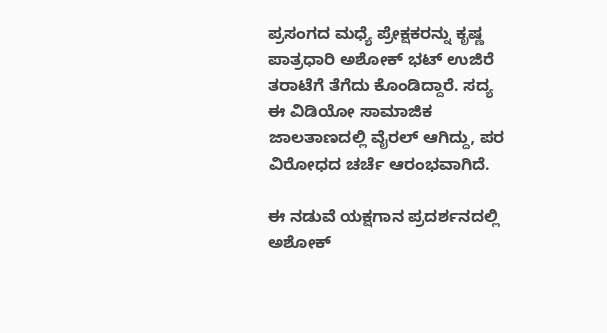ಪ್ರಸಂಗದ ಮಧ್ಯೆ ಪ್ರೇಕ್ಷಕರನ್ನು ಕೃಷ್ಣ ಪಾತ್ರಧಾರಿ ಅಶೋಕ್ ಭಟ್ ಉಜಿರೆ ತರಾಟೆಗೆ ತೆಗೆದು ಕೊಂಡಿದ್ದಾರೆ. ಸದ್ಯ ಈ ವಿಡಿಯೋ ಸಾಮಾಜಿಕ ಜಾಲತಾಣದಲ್ಲಿ ವೈರಲ್‌ ಆಗಿದ್ದು, ಪರ ವಿರೋಧದ ಚರ್ಚೆ ಆರಂಭವಾಗಿದೆ.

ಈ ನಡುವೆ ಯಕ್ಷಗಾನ ಪ್ರದರ್ಶನದಲ್ಲಿ ಅಶೋಕ್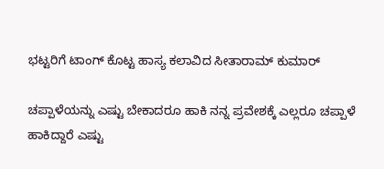ಭಟ್ಟರಿಗೆ ಟಾಂಗ್ ಕೊಟ್ಟ ಹಾಸ್ಯ ಕಲಾವಿದ ಸೀತಾರಾಮ್ ಕುಮಾರ್

ಚಪ್ಪಾಳೆಯನ್ನು ಎಷ್ಟು ಬೇಕಾದರೂ ಹಾಕಿ ನನ್ನ ಪ್ರವೇಶಕ್ಕೆ ಎಲ್ಲರೂ ಚಪ್ಪಾಳೆ ಹಾಕಿದ್ದಾರೆ ಎಷ್ಟು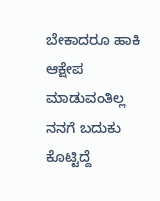ಬೇಕಾದರೂ ಹಾಕಿ ಆಕ್ಷೇಪ ಮಾಡುವಂತಿಲ್ಲ ನನಗೆ ಬದುಕು ಕೊಟ್ಟಿದ್ದೆ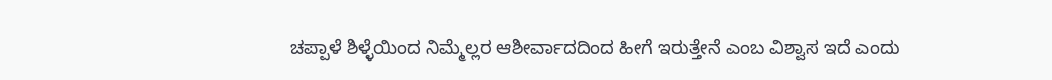ಚಪ್ಪಾಳೆ ಶಿಳ್ಳೆಯಿಂದ ನಿಮ್ಮೆಲ್ಲರ ಆಶೀರ್ವಾದದಿಂದ ಹೀಗೆ ಇರುತ್ತೇನೆ ಎಂಬ ವಿಶ್ವಾಸ ಇದೆ ಎಂದು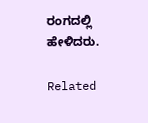ರಂಗದಲ್ಲಿ ಹೇಳಿದರು.

Related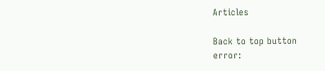Articles

Back to top button
error: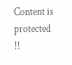Content is protected !!